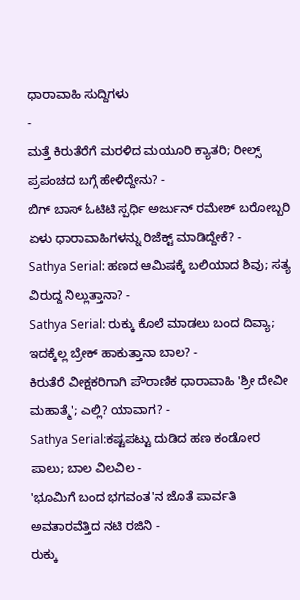ಧಾರಾವಾಹಿ ಸುದ್ದಿಗಳು
-
ಮತ್ತೆ ಕಿರುತೆರೆಗೆ ಮರಳಿದ ಮಯೂರಿ ಕ್ಯಾತರಿ; ರೀಲ್ಸ್ ಪ್ರಪಂಚದ ಬಗ್ಗೆ ಹೇಳಿದ್ದೇನು? -
ಬಿಗ್ ಬಾಸ್ ಓಟಿಟಿ ಸ್ಪರ್ಧಿ ಅರ್ಜುನ್ ರಮೇಶ್ ಬರೋಬ್ಬರಿ ಏಳು ಧಾರಾವಾಹಿಗಳನ್ನು ರಿಜೆಕ್ಟ್ ಮಾಡಿದ್ದೇಕೆ? -
Sathya Serial: ಹಣದ ಆಮಿಷಕ್ಕೆ ಬಲಿಯಾದ ಶಿವು; ಸತ್ಯ ವಿರುದ್ದ ನಿಲ್ಲುತ್ತಾನಾ? -
Sathya Serial: ರುಕ್ಕು ಕೊಲೆ ಮಾಡಲು ಬಂದ ದಿವ್ಯಾ; ಇದಕ್ಕೆಲ್ಲ ಬ್ರೇಕ್ ಹಾಕುತ್ತಾನಾ ಬಾಲ? -
ಕಿರುತೆರೆ ವೀಕ್ಷಕರಿಗಾಗಿ ಪೌರಾಣಿಕ ಧಾರಾವಾಹಿ 'ಶ್ರೀ ದೇವೀ ಮಹಾತ್ಮೆ'; ಎಲ್ಲಿ? ಯಾವಾಗ? -
Sathya Serial:ಕಷ್ಟಪಟ್ಟು ದುಡಿದ ಹಣ ಕಂಡೋರ ಪಾಲು; ಬಾಲ ವಿಲವಿಲ -
'ಭೂಮಿಗೆ ಬಂದ ಭಗವಂತ'ನ ಜೊತೆ ಪಾರ್ವತಿ ಅವತಾರವೆತ್ತಿದ ನಟಿ ರಜಿನಿ -
ರುಕ್ಕು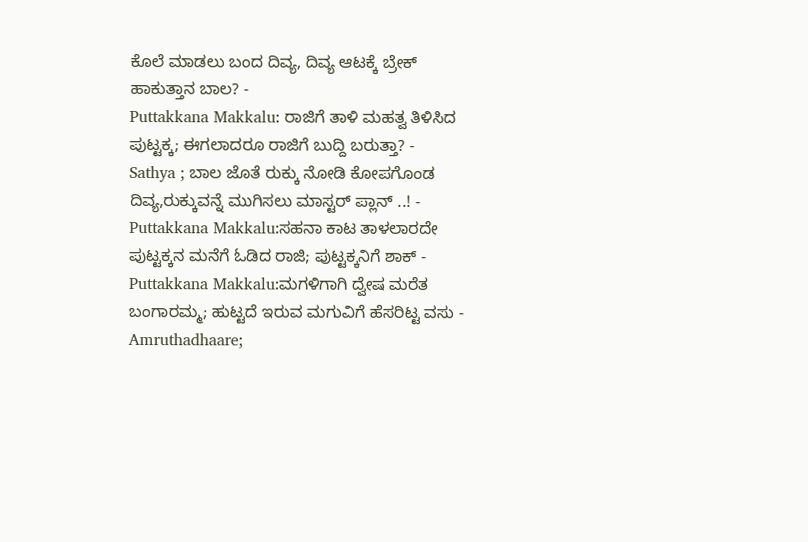ಕೊಲೆ ಮಾಡಲು ಬಂದ ದಿವ್ಯ, ದಿವ್ಯ ಆಟಕ್ಕೆ ಬ್ರೇಕ್ ಹಾಕುತ್ತಾನ ಬಾಲ? -
Puttakkana Makkalu: ರಾಜಿಗೆ ತಾಳಿ ಮಹತ್ವ ತಿಳಿಸಿದ ಪುಟ್ಟಕ್ಕ; ಈಗಲಾದರೂ ರಾಜಿಗೆ ಬುದ್ದಿ ಬರುತ್ತಾ? -
Sathya ; ಬಾಲ ಜೊತೆ ರುಕ್ಕು ನೋಡಿ ಕೋಪಗೊಂಡ ದಿವ್ಯ,ರುಕ್ಕುವನ್ನೆ ಮುಗಿಸಲು ಮಾಸ್ಟರ್ ಪ್ಲಾನ್ ..! -
Puttakkana Makkalu:ಸಹನಾ ಕಾಟ ತಾಳಲಾರದೇ ಪುಟ್ಟಕ್ಕನ ಮನೆಗೆ ಓಡಿದ ರಾಜಿ; ಪುಟ್ಟಕ್ಕನಿಗೆ ಶಾಕ್ -
Puttakkana Makkalu:ಮಗಳಿಗಾಗಿ ದ್ವೇಷ ಮರೆತ ಬಂಗಾರಮ್ಮ; ಹುಟ್ಟದೆ ಇರುವ ಮಗುವಿಗೆ ಹೆಸರಿಟ್ಟ ವಸು -
Amruthadhaare;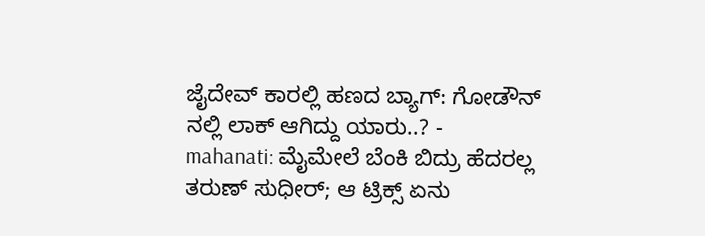ಜೈದೇವ್ ಕಾರಲ್ಲಿ ಹಣದ ಬ್ಯಾಗ್: ಗೋಡೌನ್ ನಲ್ಲಿ ಲಾಕ್ ಆಗಿದ್ದು ಯಾರು..? -
mahanati: ಮೈಮೇಲೆ ಬೆಂಕಿ ಬಿದ್ರು ಹೆದರಲ್ಲ ತರುಣ್ ಸುಧೀರ್; ಆ ಟ್ರಿಕ್ಸ್ ಏನು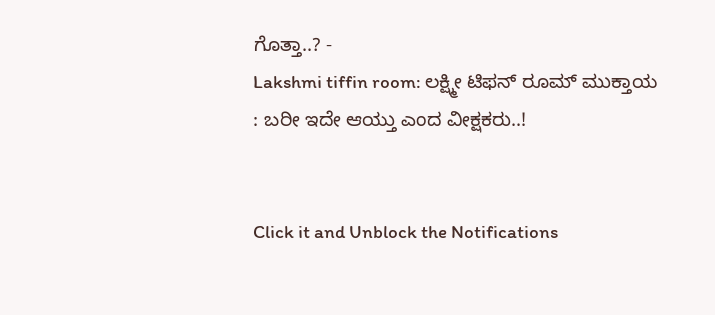ಗೊತ್ತಾ..? -
Lakshmi tiffin room: ಲಕ್ಷ್ಮೀ ಟಿಫನ್ ರೂಮ್ ಮುಕ್ತಾಯ : ಬರೀ ಇದೇ ಆಯ್ತು ಎಂದ ವೀಕ್ಷಕರು..!


Click it and Unblock the Notifications